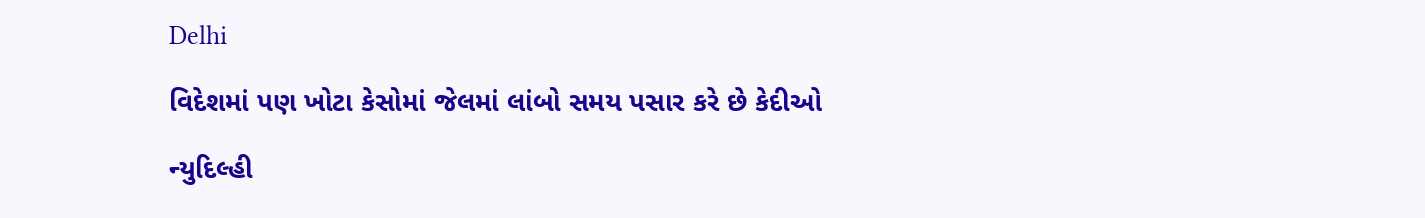Delhi

વિદેશમાં પણ ખોટા કેસોમાં જેલમાં લાંબો સમય પસાર કરે છે કેદીઓ

ન્યુદિલ્હી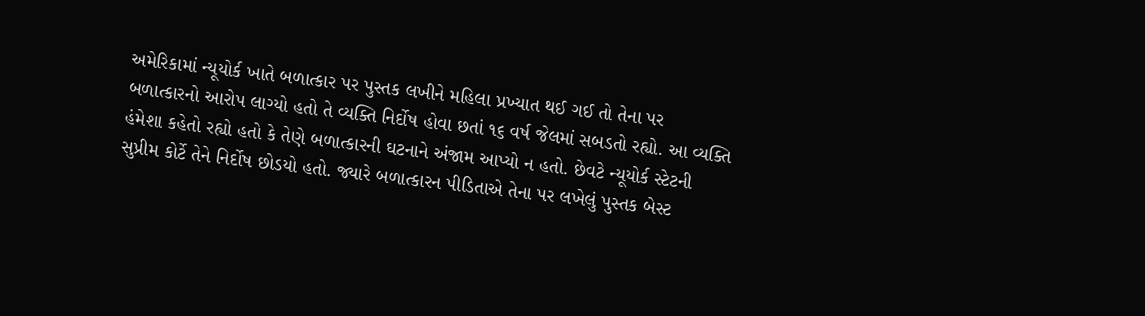અમેરિકામાં ન્યૂયોર્ક ખાતે બળાત્કાર પર પુસ્તક લખીને મહિલા પ્રખ્યાત થઈ ગઈ તો તેના પર બળાત્કારનો આરોપ લાગ્યો હતો તે વ્યક્તિ નિર્દોષ હોવા છતાં ૧૬ વર્ષ જેલમાં સબડતો રહ્યો. આ વ્યક્તિ હંમેશા કહેતો રહ્યો હતો કે તેણે બળાત્કારની ઘટનાને અંજામ આપ્યો ન હતો. છેવટે ન્યૂયોર્ક સ્ટેટની સુપ્રીમ કોર્ટે તેને નિર્દોષ છોડયો હતો. જ્યારે બળાત્કારન પીડિતાએ તેના પર લખેલું પુસ્તક બેસ્ટ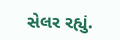સેલર રહ્યું.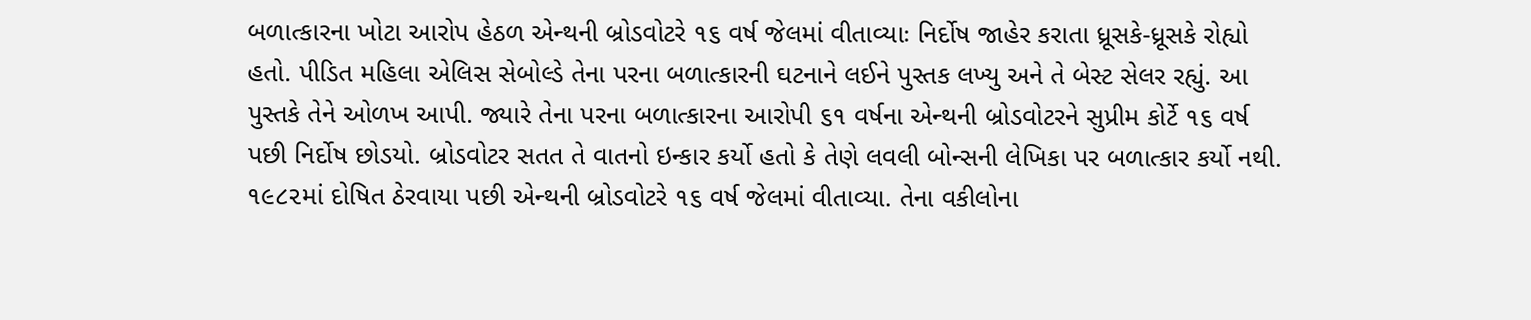બળાત્કારના ખોટા આરોપ હેઠળ એન્થની બ્રોડવોટરે ૧૬ વર્ષ જેલમાં વીતાવ્યાઃ નિર્દોષ જાહેર કરાતા ધ્રૂસકે-ધ્રૂસકે રોહ્યો હતો. પીડિત મહિલા એલિસ સેબોલ્ડે તેના પરના બળાત્કારની ઘટનાને લઈને પુસ્તક લખ્યુ અને તે બેસ્ટ સેલર રહ્યું. આ પુસ્તકે તેને ઓળખ આપી. જ્યારે તેના પરના બળાત્કારના આરોપી ૬૧ વર્ષના એન્થની બ્રોડવોટરને સુપ્રીમ કોર્ટે ૧૬ વર્ષ પછી નિર્દોષ છોડયો. બ્રોડવોટર સતત તે વાતનો ઇન્કાર કર્યો હતો કે તેણે લવલી બોન્સની લેખિકા પર બળાત્કાર કર્યો નથી. ૧૯૮૨માં દોષિત ઠેરવાયા પછી એન્થની બ્રોડવોટરે ૧૬ વર્ષ જેલમાં વીતાવ્યા. તેના વકીલોના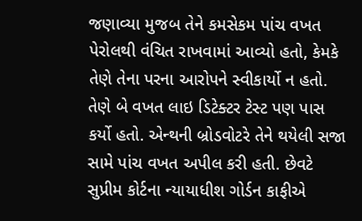જણાવ્યા મુજબ તેને કમસેકમ પાંચ વખત પેરોલથી વંચિત રાખવામાં આવ્યો હતો, કેમકે તેણે તેના પરના આરોપને સ્વીકાર્યો ન હતો. તેણે બે વખત લાઇ ડિટેક્ટર ટેસ્ટ પણ પાસ કર્યો હતો. એન્થની બ્રોડવોટરે તેને થયેલી સજા સામે પાંચ વખત અપીલ કરી હતી. છેવટે સુપ્રીમ કોર્ટના ન્યાયાધીશ ગોર્ડન કાફીએ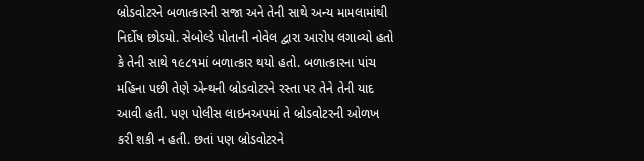બ્રોડવોટરને બળાત્કારની સજા અને તેની સાથે અન્ય મામલામાંથી નિર્દોષ છોડયો. સેબોલ્ડે પોતાની નોવેલ દ્વારા આરોપ લગાવ્યો હતો કે તેની સાથે ૧૯૮૧માં બળાત્કાર થયો હતો. બળાત્કારના પાંચ મહિના પછી તેણે એન્થની બ્રોડવોટરને રસ્તા પર તેને તેની યાદ આવી હતી. પણ પોલીસ લાઇનઅપમાં તે બ્રોડવોટરની ઓળખ કરી શકી ન હતી. છતાં પણ બ્રોડવોટરને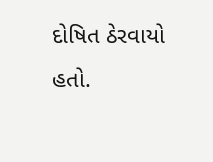દોષિત ઠેરવાયો હતો.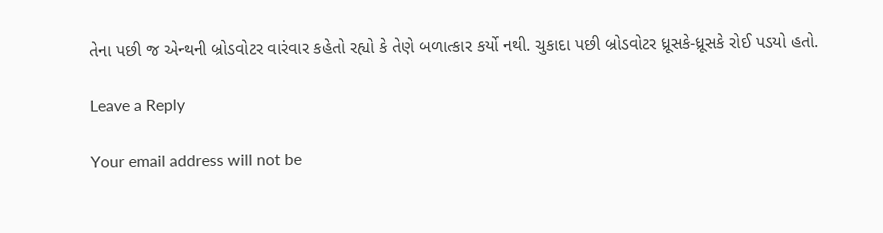તેના પછી જ એન્થની બ્રોડવોટર વારંવાર કહેતો રહ્યો કે તેણે બળાત્કાર કર્યો નથી. ચુકાદા પછી બ્રોડવોટર ધ્રૂસકે-ધ્રૂસકે રોઈ પડયો હતો.

Leave a Reply

Your email address will not be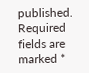published. Required fields are marked *